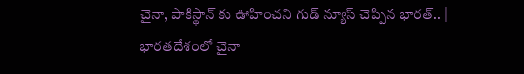చైనా, పాకిస్థాన్ కు ఊహించని గుడ్ న్యూస్ చెప్పిన భారత్.. | భారతదేశంలో చైనా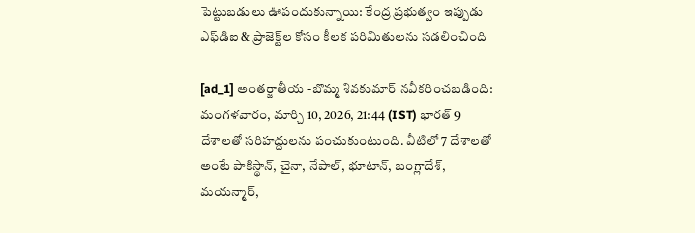పెట్టుబడులు ఊపందుకున్నాయి: కేంద్ర ప్రభుత్వం ఇప్పుడు ఎఫ్‌డిఐ & ప్రాజెక్ట్‌ల కోసం కీలక పరిమితులను సడలించింది

[ad_1] అంతర్జాతీయ -బొమ్మ శివకుమార్ నవీకరించబడింది: మంగళవారం, మార్చి 10, 2026, 21:44 (IST) భారత్ 9 దేశాలతో సరిహద్దులను పంచుకుంటుంది. వీటిలో 7 దేశాలతో అంటే పాకిస్థాన్, చైనా, నేపాల్, భూటాన్, బంగ్లాదేశ్, మయన్మార్,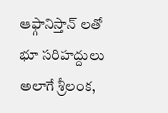ఆఫ్గానిస్తాన్ లతో భూ సరిహద్దులు అలాగే శ్రీలంక,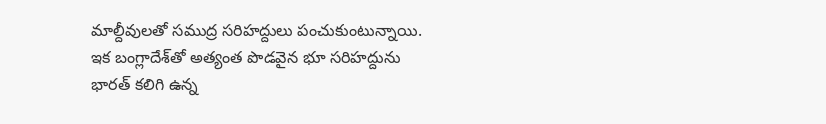మాల్దీవులతో సముద్ర సరిహద్దులు పంచుకుంటున్నాయి. ఇక బంగ్లాదేశ్‌తో అత్యంత పొడవైన భూ సరిహద్దును భారత్ కలిగి ఉన్న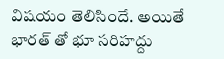విషయం తెలిసిందే. అయితే భారత్ తో భూ సరిహద్దు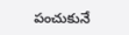పంచుకునే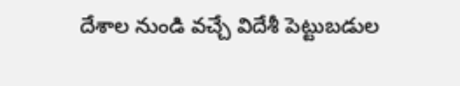దేశాల నుండి వచ్చే విదేశీ పెట్టుబడుల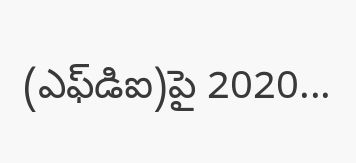(ఎఫ్‌డిఐ)పై 2020...